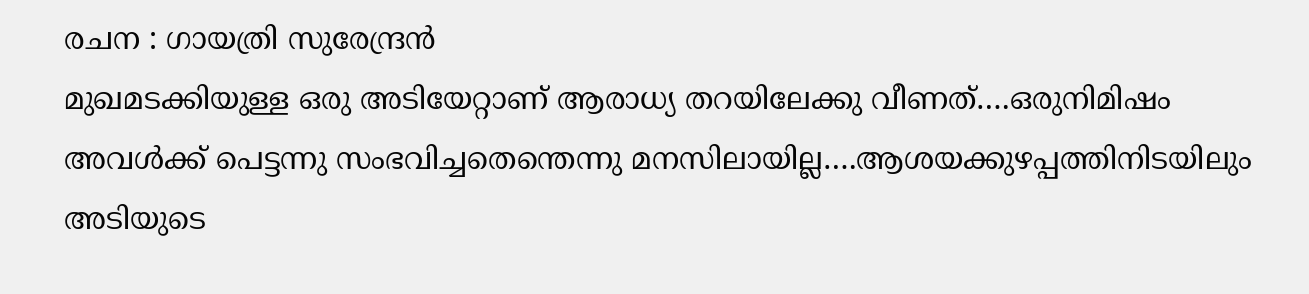രചന : ഗായത്രി സുരേന്ദ്രൻ
മുഖമടക്കിയുള്ള ഒരു അടിയേറ്റാണ് ആരാധ്യ തറയിലേക്കു വീണത്….ഒരുനിമിഷം അവൾക്ക് പെട്ടന്നു സംഭവിച്ചതെന്തെന്നു മനസിലായില്ല….ആശയക്കുഴപ്പത്തിനിടയിലും അടിയുടെ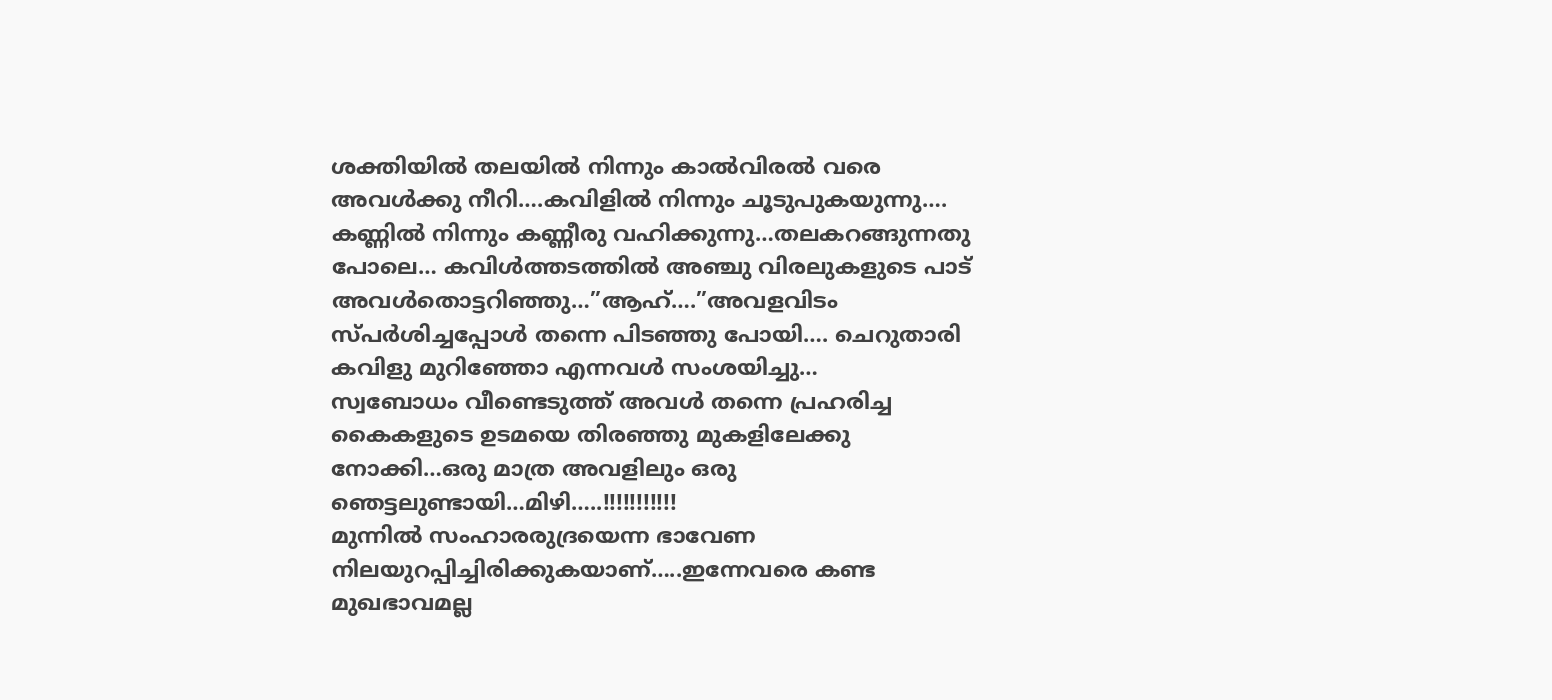ശക്തിയിൽ തലയിൽ നിന്നും കാൽവിരൽ വരെ അവൾക്കു നീറി….കവിളിൽ നിന്നും ചൂടുപുകയുന്നു…. കണ്ണിൽ നിന്നും കണ്ണീരു വഹിക്കുന്നു…തലകറങ്ങുന്നതു പോലെ… കവിൾത്തടത്തിൽ അഞ്ചു വിരലുകളുടെ പാട് അവൾതൊട്ടറിഞ്ഞു…”ആഹ്….”അവളവിടം സ്പർശിച്ചപ്പോൾ തന്നെ പിടഞ്ഞു പോയി…. ചെറുതാരി കവിളു മുറിഞ്ഞോ എന്നവൾ സംശയിച്ചു…
സ്വബോധം വീണ്ടെടുത്ത് അവൾ തന്നെ പ്രഹരിച്ച കൈകളുടെ ഉടമയെ തിരഞ്ഞു മുകളിലേക്കു നോക്കി…ഒരു മാത്ര അവളിലും ഒരു ഞെട്ടലുണ്ടായി…മിഴി…..!!!!!!!!!!!
മുന്നിൽ സംഹാരരുദ്രയെന്ന ഭാവേണ നിലയുറപ്പിച്ചിരിക്കുകയാണ്…..ഇന്നേവരെ കണ്ട മുഖഭാവമല്ല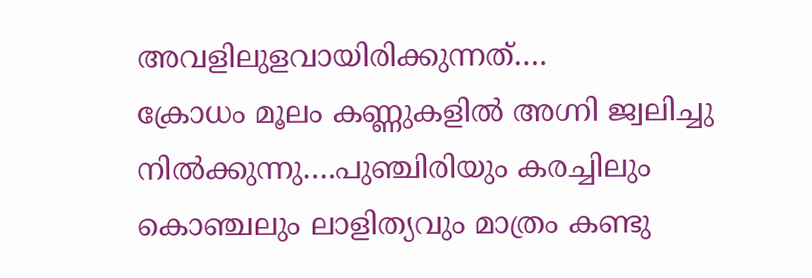അവളിലുളവായിരിക്കുന്നത്….
ക്രോധം മൂലം കണ്ണുകളിൽ അഗ്നി ജ്വലിച്ചു നിൽക്കുന്നു….പുഞ്ചിരിയും കരച്ചിലും കൊഞ്ചലും ലാളിത്യവും മാത്രം കണ്ടു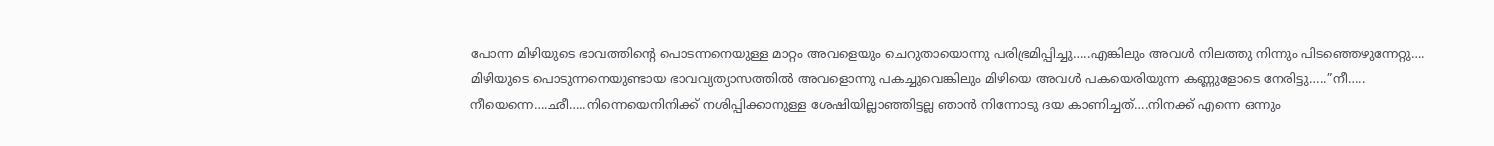പോന്ന മിഴിയുടെ ഭാവത്തിന്റെ പൊടന്നനെയുള്ള മാറ്റം അവളെയും ചെറുതായൊന്നു പരിഭ്രമിപ്പിച്ചു…..എങ്കിലും അവൾ നിലത്തു നിന്നും പിടഞ്ഞെഴുന്നേറ്റു….
മിഴിയുടെ പൊടുന്നനെയുണ്ടായ ഭാവവ്യത്യാസത്തിൽ അവളൊന്നു പകച്ചുവെങ്കിലും മിഴിയെ അവൾ പകയെരിയുന്ന കണ്ണുളോടെ നേരിട്ടു…..”നീ….. നീയെന്നെ….ഛീ…..നിന്നെയെനിനിക്ക് നശിപ്പിക്കാനുള്ള ശേഷിയില്ലാഞ്ഞിട്ടല്ല ഞാൻ നിന്നോടു ദയ കാണിച്ചത്….നിനക്ക് എന്നെ ഒന്നും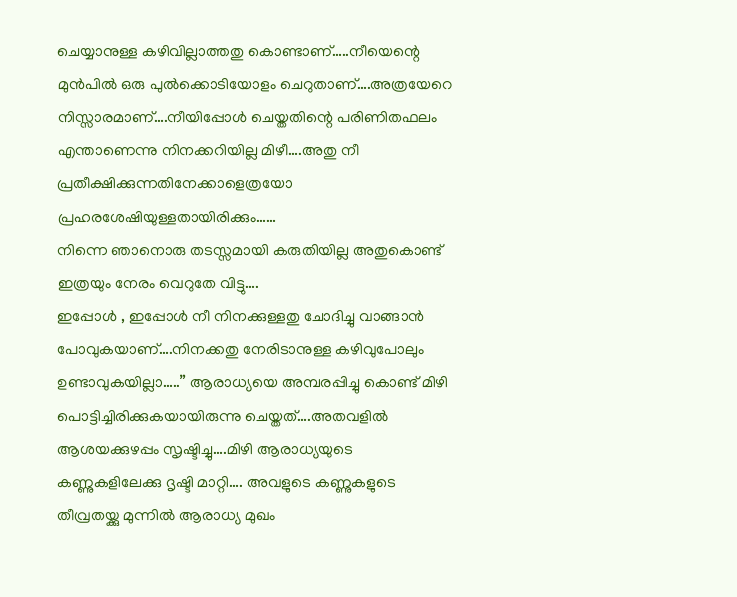ചെയ്യാനുള്ള കഴിവില്ലാത്തതു കൊണ്ടാണ്…..നീയെന്റെ മുൻപിൽ ഒരു പുൽക്കൊടിയോളം ചെറുതാണ്….അത്രയേറെ നിസ്സാരമാണ്….നീയിപ്പോൾ ചെയ്തതിന്റെ പരിണിതഫലം എന്താണെന്നു നിനക്കറിയില്ല മിഴീ….അതു നീ പ്രതീക്ഷിക്കുന്നതിനേക്കാളെത്രയോ പ്രഹരശേഷിയുള്ളതായിരിക്കും……
നിന്നെ ഞാനൊരു തടസ്സമായി കരുതിയില്ല അതുകൊണ്ട് ഇത്രയും നേരം വെറുതേ വിട്ടു….
ഇപ്പോൾ , ഇപ്പോൾ നീ നിനക്കുള്ളതു ചോദിച്ചു വാങ്ങാൻ പോവുകയാണ്….നിനക്കതു നേരിടാനുള്ള കഴിവുപോലും ഉണ്ടാവുകയില്ലാ…..” ആരാധ്യയെ അമ്പരപ്പിച്ചു കൊണ്ട് മിഴി പൊട്ടിച്ചിരിക്കുകയായിരുന്നു ചെയ്തത്….അതവളിൽ ആശയക്കുഴപ്പം സൃഷ്ടിച്ചു….മിഴി ആരാധ്യയുടെ കണ്ണുകളിലേക്കു ദൃഷ്ടി മാറ്റി…. അവളുടെ കണ്ണുകളുടെ തീവ്രതയ്ക്കു മുന്നിൽ ആരാധ്യ മുഖം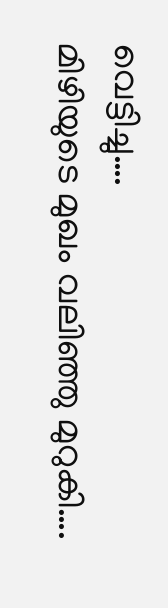വെട്ടിച്ചു….
മിഴിയുടെ മുഖം വലിഞ്ഞു മുറുകി….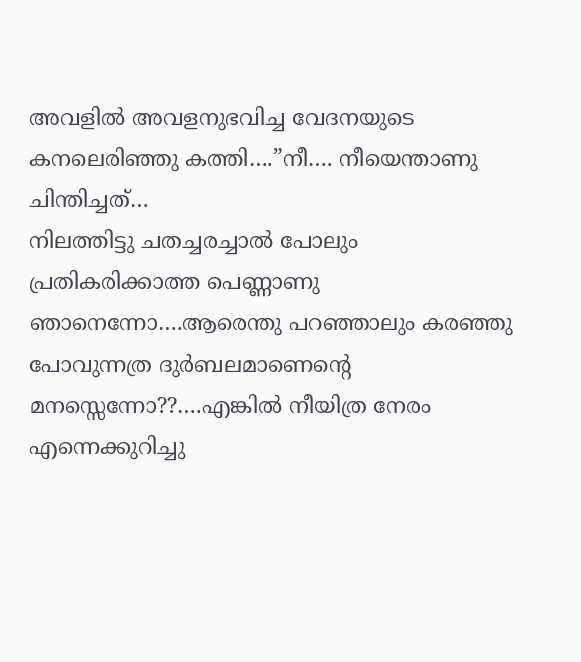അവളിൽ അവളനുഭവിച്ച വേദനയുടെ കനലെരിഞ്ഞു കത്തി….”നീ…. നീയെന്താണു ചിന്തിച്ചത്…
നിലത്തിട്ടു ചതച്ചരച്ചാൽ പോലും പ്രതികരിക്കാത്ത പെണ്ണാണു ഞാനെന്നോ….ആരെന്തു പറഞ്ഞാലും കരഞ്ഞു പോവുന്നത്ര ദുർബലമാണെന്റെ മനസ്സെന്നോ??….എങ്കിൽ നീയിത്ര നേരം എന്നെക്കുറിച്ചു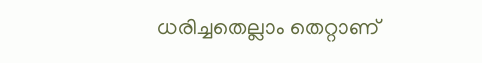ധരിച്ചതെല്ലാം തെറ്റാണ്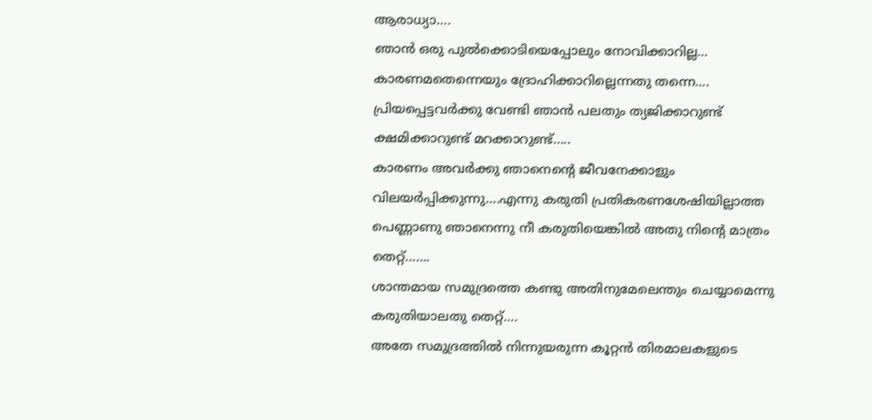ആരാധ്യാ….
ഞാൻ ഒരു പുൽക്കൊടിയെപ്പോലും നോവിക്കാറില്ല… കാരണമതെന്നെയും ദ്രോഹിക്കാറില്ലെന്നതു തന്നെ….
പ്രിയപ്പെട്ടവർക്കു വേണ്ടി ഞാൻ പലതും ത്യജിക്കാറുണ്ട് ക്ഷമിക്കാറുണ്ട് മറക്കാറുണ്ട്…..
കാരണം അവർക്കു ഞാനെന്റെ ജീവനേക്കാളും വിലയർപ്പിക്കുന്നു….എന്നു കരുതി പ്രതികരണശേഷിയില്ലാത്ത പെണ്ണാണു ഞാനെന്നു നീ കരുതിയെങ്കിൽ അതു നിന്റെ മാത്രം തെറ്റ്…….
ശാന്തമായ സമുദ്രത്തെ കണ്ടു അതിനുമേലെന്തും ചെയ്യാമെന്നു കരുതിയാലതു തെറ്റ്….
അതേ സമുദ്രത്തിൽ നിന്നുയരുന്ന കൂറ്റൻ തിരമാലകളുടെ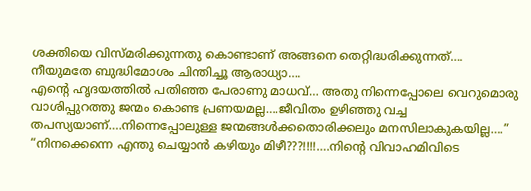ശക്തിയെ വിസ്മരിക്കുന്നതു കൊണ്ടാണ് അങ്ങനെ തെറ്റിദ്ധരിക്കുന്നത്….
നീയുമതേ ബുദ്ധിമോശം ചിന്തിച്ചൂ ആരാധ്യാ….
എന്റെ ഹൃദയത്തിൽ പതിഞ്ഞ പേരാണു മാധവ്… അതു നിന്നെപ്പോലെ വെറുമൊരു വാശിപ്പുറത്തു ജന്മം കൊണ്ട പ്രണയമല്ല….ജീവിതം ഉഴിഞ്ഞു വച്ച തപസ്യയാണ്….നിന്നെപ്പോലുള്ള ജന്മങ്ങൾക്കതൊരിക്കലും മനസിലാകുകയില്ല….”
“നിനക്കെന്നെ എന്തു ചെയ്യാൻ കഴിയും മിഴീ???!!!!….നിന്റെ വിവാഹമിവിടെ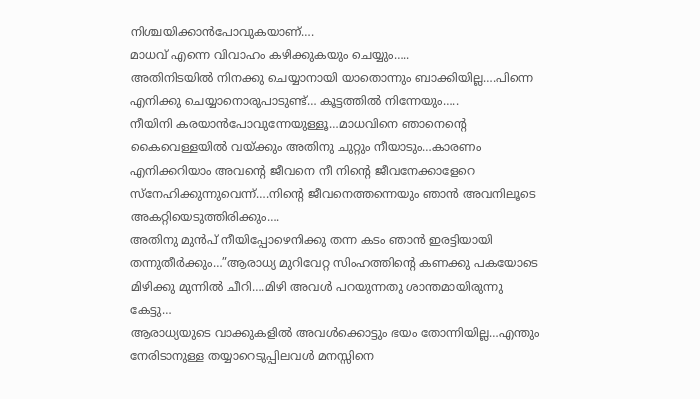നിശ്ചയിക്കാൻപോവുകയാണ്….
മാധവ് എന്നെ വിവാഹം കഴിക്കുകയും ചെയ്യും…..
അതിനിടയിൽ നിനക്കു ചെയ്യാനായി യാതൊന്നും ബാക്കിയില്ല….പിന്നെ എനിക്കു ചെയ്യാനൊരുപാടുണ്ട്… കൂട്ടത്തിൽ നിന്നേയും…..
നീയിനി കരയാൻപോവുന്നേയുള്ളൂ…മാധവിനെ ഞാനെന്റെ കൈവെള്ളയിൽ വയ്ക്കും അതിനു ചുറ്റും നീയാടും…കാരണം എനിക്കറിയാം അവന്റെ ജീവനെ നീ നിന്റെ ജീവനേക്കാളേറെ സ്നേഹിക്കുന്നുവെന്ന്….നിന്റെ ജീവനെത്തന്നെയും ഞാൻ അവനിലൂടെ അകറ്റിയെടുത്തിരിക്കും….
അതിനു മുൻപ് നീയിപ്പോഴെനിക്കു തന്ന കടം ഞാൻ ഇരട്ടിയായി തന്നുതീർക്കും…”ആരാധ്യ മുറിവേറ്റ സിംഹത്തിന്റെ കണക്കു പകയോടെ മിഴിക്കു മുന്നിൽ ചീറി….മിഴി അവൾ പറയുന്നതു ശാന്തമായിരുന്നു കേട്ടു…
ആരാധ്യയുടെ വാക്കുകളിൽ അവൾക്കൊട്ടും ഭയം തോന്നിയില്ല…എന്തും നേരിടാനുള്ള തയ്യാറെടുപ്പിലവൾ മനസ്സിനെ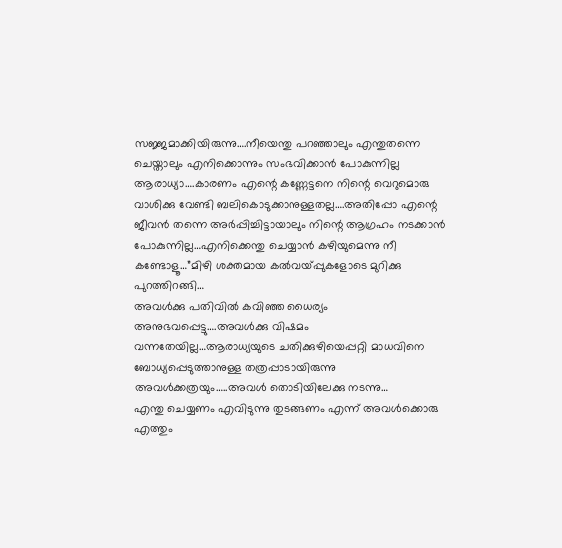സജ്ജമാക്കിയിരുന്നു….നീയെന്തു പറഞ്ഞാലും എന്തുതന്നെ ചെയ്താലും എനിക്കൊന്നും സംഭവിക്കാൻ പോകുന്നില്ല ആരാധ്യാ….കാരണം എന്റെ കണ്ണേട്ടനെ നിന്റെ വെറുമൊരു വാശിക്കു വേണ്ടി ബലികൊടുക്കാനുള്ളതല്ല….അതിപ്പോ എന്റെ ജീവൻ തന്നെ അർപ്പിച്ചിട്ടായാലും നിന്റെ ആഗ്രഹം നടക്കാൻ പോകുന്നില്ല…എനിക്കെന്തു ചെയ്യാൻ കഴിയുമെന്നു നീ കണ്ടോളൂ…”മിഴി ശക്തമായ കൽവയ്പ്പുകളോടെ മുറിക്കു പുറത്തിറങ്ങി…
അവൾക്കു പതിവിൽ കവിഞ്ഞ ധൈര്യം അനുഭവപ്പെട്ടു….അവൾക്കു വിഷമം വന്നതേയില്ല…ആരാധ്യയുടെ ചതിക്കുഴിയെപ്പറ്റി മാധവിനെ ബോധ്യപ്പെടുത്താനുള്ള തത്രപ്പാടായിരുന്നു അവൾക്കത്രയും…..അവൾ തൊടിയിലേക്കു നടന്നു…
എന്തു ചെയ്യണം എവിടുന്നു തുടങ്ങണം എന്ന് അവൾക്കൊരു എത്തും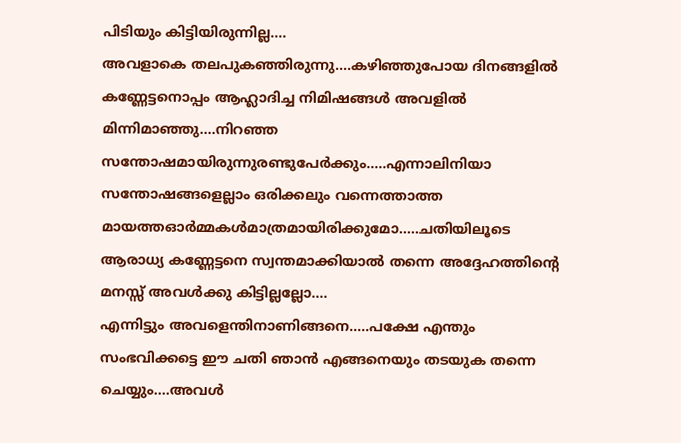പിടിയും കിട്ടിയിരുന്നില്ല….
അവളാകെ തലപുകഞ്ഞിരുന്നു….കഴിഞ്ഞുപോയ ദിനങ്ങളിൽ കണ്ണേട്ടനൊപ്പം ആഹ്ലാദിച്ച നിമിഷങ്ങൾ അവളിൽ മിന്നിമാഞ്ഞു….നിറഞ്ഞ സന്തോഷമായിരുന്നുരണ്ടുപേർക്കും…..എന്നാലിനിയാ സന്തോഷങ്ങളെല്ലാം ഒരിക്കലും വന്നെത്താത്ത മായത്തഓർമ്മകൾമാത്രമായിരിക്കുമോ…..ചതിയിലൂടെ ആരാധ്യ കണ്ണേട്ടനെ സ്വന്തമാക്കിയാൽ തന്നെ അദ്ദേഹത്തിന്റെ മനസ്സ് അവൾക്കു കിട്ടില്ലല്ലോ….
എന്നിട്ടും അവളെന്തിനാണിങ്ങനെ…..പക്ഷേ എന്തും സംഭവിക്കട്ടെ ഈ ചതി ഞാൻ എങ്ങനെയും തടയുക തന്നെ ചെയ്യും….അവൾ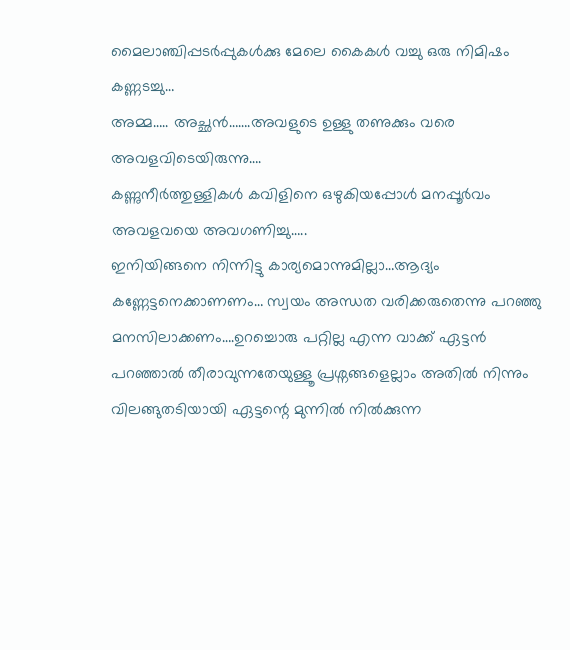മൈലാഞ്ചിപ്പടർപ്പുകൾക്കു മേലെ കൈകൾ വച്ചു ഒരു നിമിഷം കണ്ണടച്ചു…
അമ്മ….. അച്ഛൻ…….അവളുടെ ഉള്ളു തണുക്കും വരെ അവളവിടെയിരുന്നു….
കണ്ണുനീർത്തുള്ളികൾ കവിളിനെ ഒഴുകിയപ്പോൾ മനപ്പൂർവം അവളവയെ അവഗണിച്ചു…..
ഇനിയിങ്ങനെ നിന്നിട്ടു കാര്യമൊന്നുമില്ലാ…ആദ്യം കണ്ണേട്ടനെക്കാണണം… സ്വയം അന്ധത വരിക്കരുതെന്നു പറഞ്ഞു മനസിലാക്കണം….ഉറച്ചൊരു പറ്റില്ല എന്ന വാക്ക് ഏട്ടൻ പറഞ്ഞാൽ തീരാവുന്നതേയുള്ളൂ പ്രശ്നങ്ങളെല്ലാം അതിൽ നിന്നും വിലങ്ങുതടിയായി ഏട്ടന്റെ മുന്നിൽ നിൽക്കുന്ന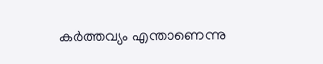കർത്തവ്യം എന്താണെന്നു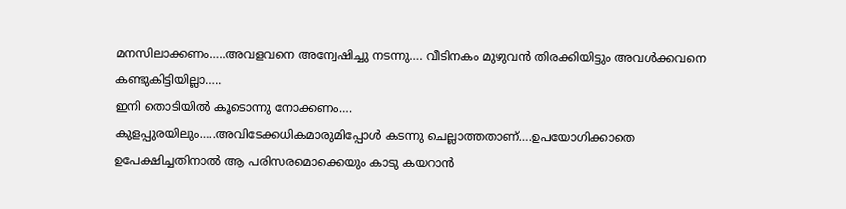മനസിലാക്കണം…..അവളവനെ അന്വേഷിച്ചു നടന്നു…. വീടിനകം മുഴുവൻ തിരക്കിയിട്ടും അവൾക്കവനെ കണ്ടുകിട്ടിയില്ലാ…..
ഇനി തൊടിയിൽ കൂടൊന്നു നോക്കണം….
കുളപ്പുരയിലും…..അവിടേക്കധികമാരുമിപ്പോൾ കടന്നു ചെല്ലാത്തതാണ്….ഉപയോഗിക്കാതെ ഉപേക്ഷിച്ചതിനാൽ ആ പരിസരമൊക്കെയും കാടു കയറാൻ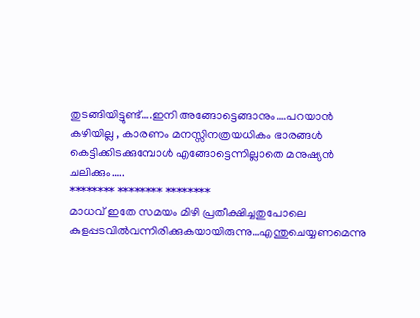തുടങ്ങിയിട്ടുണ്ട്….ഇനി അങ്ങോട്ടെങ്ങാനും….പറയാൻ കഴിയില്ല , കാരണം മനസ്സിനത്രയധികം ഭാരങ്ങൾ കെട്ടിക്കിടക്കുമ്പോൾ എങ്ങോട്ടെന്നില്ലാതെ മനുഷ്യൻ ചലിക്കും…..
******** ******** ********
മാധവ് ഇതേ സമയം മിഴി പ്രതീക്ഷിച്ചതുപോലെ കുളപ്പടവിൽവന്നിരിക്കുകയായിരുന്നു…എന്തുചെയ്യണമെന്നു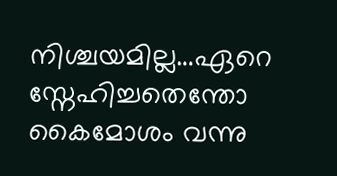നിശ്ചയമില്ല…ഏറെ സ്നേഹിച്ചതെന്തോ കൈമോശം വന്നു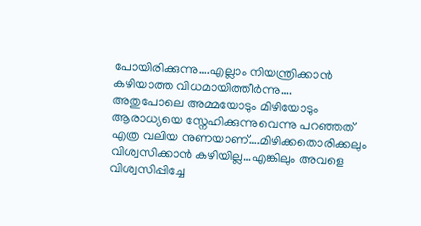പോയിരിക്കുന്നു….എല്ലാം നിയന്ത്രിക്കാൻ കഴിയാത്ത വിധമായിത്തീർന്നു….
അതുപോലെ അമ്മയോടും മിഴിയോടും ആരാധ്യയെ സ്നേഹിക്കുന്നുവെന്നു പറഞ്ഞത് എത്ര വലിയ നുണയാണ്….മിഴിക്കതൊരിക്കലും വിശ്വസിക്കാൻ കഴിയില്ല…എങ്കിലും അവളെ വിശ്വസിപ്പിച്ചേ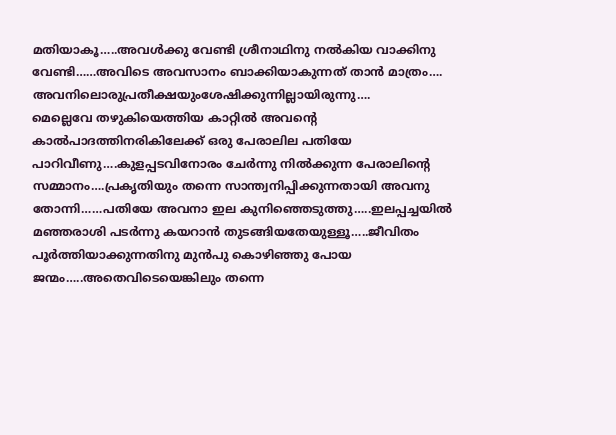മതിയാകൂ…..അവൾക്കു വേണ്ടി ശ്രീനാഥിനു നൽകിയ വാക്കിനു വേണ്ടി……അവിടെ അവസാനം ബാക്കിയാകുന്നത് താൻ മാത്രം….
അവനിലൊരുപ്രതീക്ഷയുംശേഷിക്കുന്നില്ലായിരുന്നു….
മെല്ലെവേ തഴുകിയെത്തിയ കാറ്റിൽ അവന്റെ കാൽപാദത്തിനരികിലേക്ക് ഒരു പേരാലില പതിയേ പാറിവീണു….കുളപ്പടവിനോരം ചേർന്നു നിൽക്കുന്ന പേരാലിന്റെ സമ്മാനം….പ്രകൃതിയും തന്നെ സാന്ത്വനിപ്പിക്കുന്നതായി അവനു തോന്നി……പതിയേ അവനാ ഇല കുനിഞ്ഞെടുത്തു…..ഇലപ്പച്ചയിൽ മഞ്ഞരാശി പടർന്നു കയറാൻ തുടങ്ങിയതേയുള്ളൂ…..ജീവിതം പൂർത്തിയാക്കുന്നതിനു മുൻപു കൊഴിഞ്ഞു പോയ ജന്മം…..അതെവിടെയെങ്കിലും തന്നെ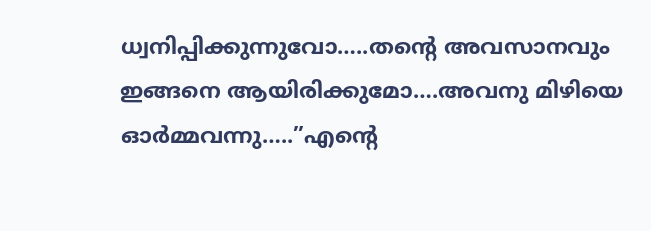ധ്വനിപ്പിക്കുന്നുവോ…..തന്റെ അവസാനവും ഇങ്ങനെ ആയിരിക്കുമോ….അവനു മിഴിയെ ഓർമ്മവന്നു…..”എന്റെ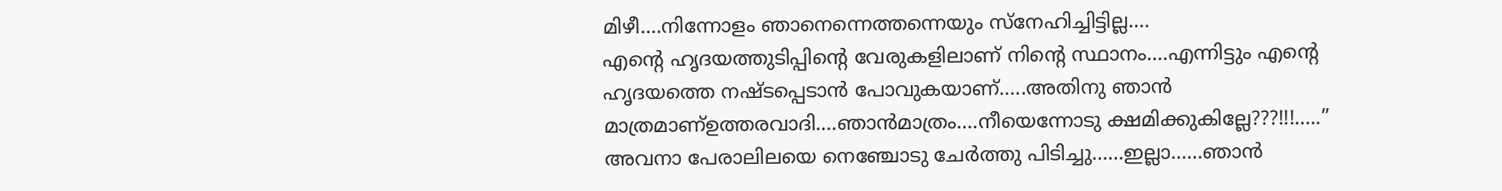മിഴീ….നിന്നോളം ഞാനെന്നെത്തന്നെയും സ്നേഹിച്ചിട്ടില്ല….
എന്റെ ഹൃദയത്തുടിപ്പിന്റെ വേരുകളിലാണ് നിന്റെ സ്ഥാനം….എന്നിട്ടും എന്റെ ഹൃദയത്തെ നഷ്ടപ്പെടാൻ പോവുകയാണ്…..അതിനു ഞാൻ മാത്രമാണ്ഉത്തരവാദി….ഞാൻമാത്രം….നീയെന്നോടു ക്ഷമിക്കുകില്ലേ???!!!…..”
അവനാ പേരാലിലയെ നെഞ്ചോടു ചേർത്തു പിടിച്ചു……ഇല്ലാ……ഞാൻ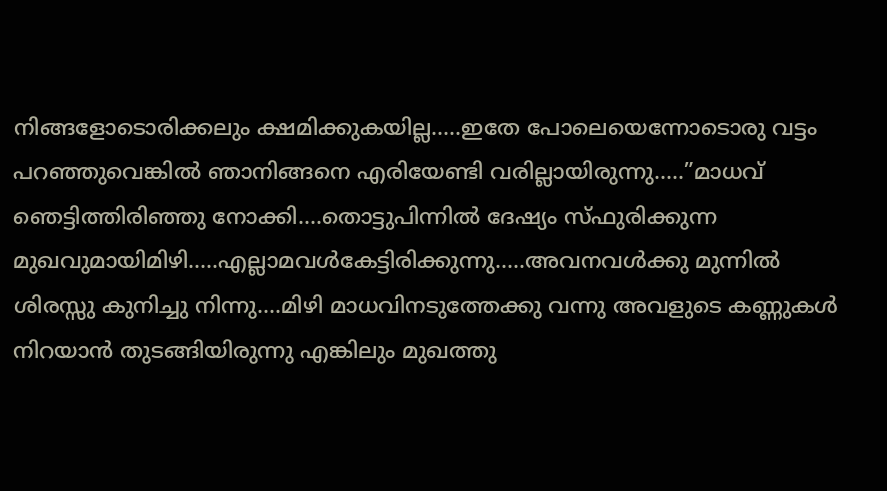നിങ്ങളോടൊരിക്കലും ക്ഷമിക്കുകയില്ല…..ഇതേ പോലെയെന്നോടൊരു വട്ടം പറഞ്ഞുവെങ്കിൽ ഞാനിങ്ങനെ എരിയേണ്ടി വരില്ലായിരുന്നു…..”മാധവ് ഞെട്ടിത്തിരിഞ്ഞു നോക്കി….തൊട്ടുപിന്നിൽ ദേഷ്യം സ്ഫുരിക്കുന്ന മുഖവുമായിമിഴി…..എല്ലാമവൾകേട്ടിരിക്കുന്നു…..അവനവൾക്കു മുന്നിൽ ശിരസ്സു കുനിച്ചു നിന്നു….മിഴി മാധവിനടുത്തേക്കു വന്നു അവളുടെ കണ്ണുകൾ നിറയാൻ തുടങ്ങിയിരുന്നു എങ്കിലും മുഖത്തു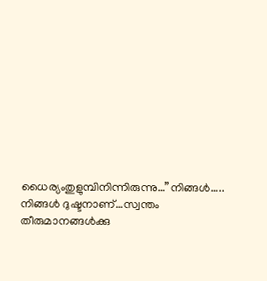ധൈര്യംതുളുമ്പിനിന്നിരുന്നു…”നിങ്ങൾ….. നിങ്ങൾ ദുഷ്ടനാണ്…സ്വന്തം തീരുമാനങ്ങൾക്കു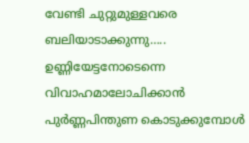വേണ്ടി ചുറ്റുമുള്ളവരെ ബലിയാടാക്കുന്നു…..
ഉണ്ണിയേട്ടനോടെന്നെ വിവാഹമാലോചിക്കാൻ പുർണ്ണപിന്തുണ കൊടുക്കുമ്പോൾ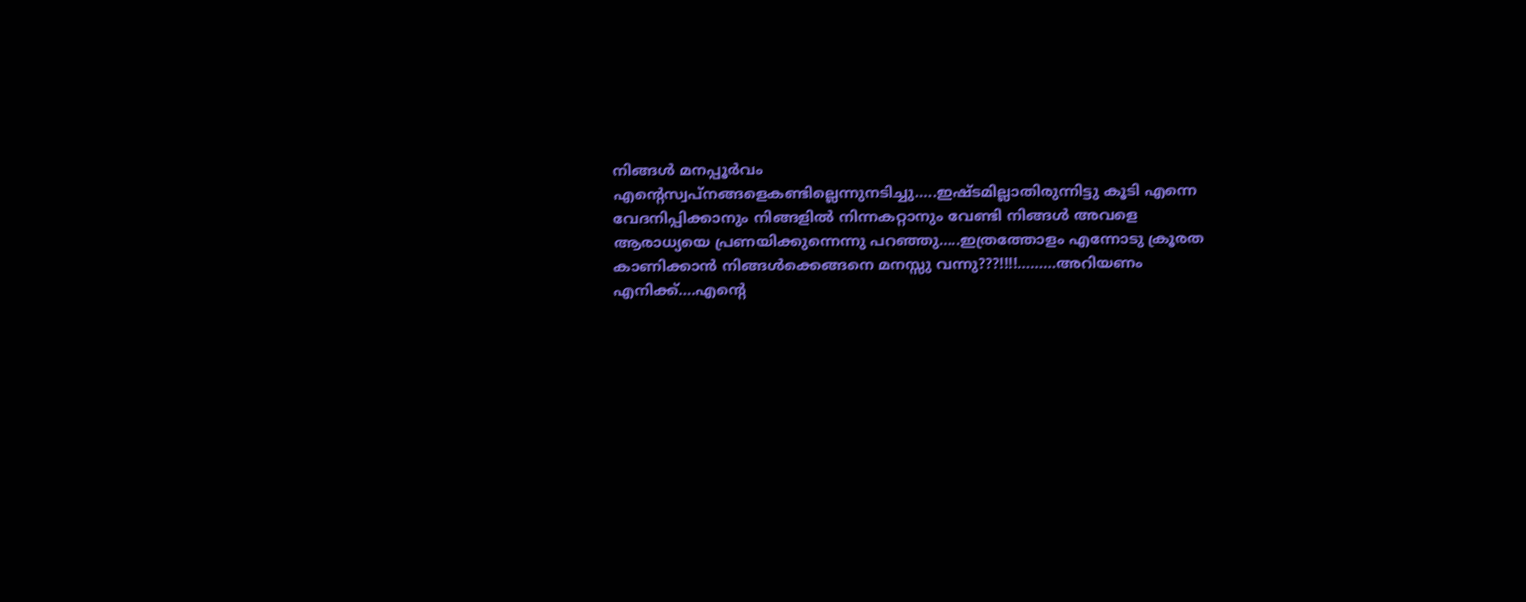നിങ്ങൾ മനപ്പൂർവം എന്റെസ്വപ്നങ്ങളെകണ്ടില്ലെന്നുനടിച്ചു…..ഇഷ്ടമില്ലാതിരുന്നിട്ടു കൂടി എന്നെ വേദനിപ്പിക്കാനും നിങ്ങളിൽ നിന്നകറ്റാനും വേണ്ടി നിങ്ങൾ അവളെ ആരാധ്യയെ പ്രണയിക്കുന്നെന്നു പറഞ്ഞു…..ഇത്രത്തോളം എന്നോടു ക്രൂരത കാണിക്കാൻ നിങ്ങൾക്കെങ്ങനെ മനസ്സു വന്നു???!!!!………അറിയണം എനിക്ക്….എന്റെ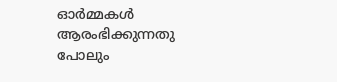ഓർമ്മകൾ ആരംഭിക്കുന്നതു പോലും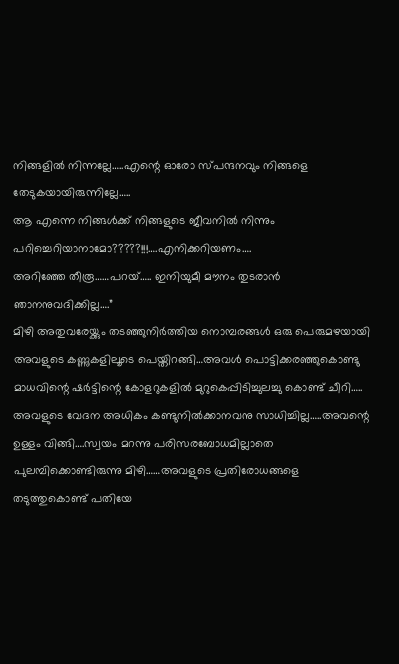നിങ്ങളിൽ നിന്നല്ലേ…..എന്റെ ഓരോ സ്പന്ദനവും നിങ്ങളെ തേടുകയായിരുന്നില്ലേ…..
ആ എന്നെ നിങ്ങൾക്ക് നിങ്ങളുടെ ജീവനിൽ നിന്നും പറിച്ചെറിയാനാമോ?????!!!….എനിക്കറിയണം….
അറിഞ്ഞേ തീരൂ……പറയ്….. ഇനിയുമീ മൗനം തുടരാൻ ഞാനനുവദിക്കില്ല….”
മിഴി അതുവരേയ്ക്കും തടഞ്ഞുനിർത്തിയ നൊമ്പരങ്ങൾ ഒരു പെരുമഴയായി അവളുടെ കണ്ണുകളിലൂടെ പെയ്തിറങ്ങി…അവൾ പൊട്ടിക്കരഞ്ഞുകൊണ്ടു മാധവിന്റെ ഷർട്ടിന്റെ കോളറുകളിൽ മുറുകെപ്പിടിച്ചുലച്ചു കൊണ്ട് ചീറി…..
അവളുടെ വേദന അധികം കണ്ടുനിൽക്കാനവനു സാധിച്ചില്ല…..അവന്റെ ഉള്ളം വിങ്ങി….സ്വയം മറന്നു പരിസരബോധമില്ലാതെ പുലമ്പിക്കൊണ്ടിരുന്നു മിഴി……അവളുടെ പ്രതിരോധങ്ങളെ തടുത്തുകൊണ്ട് പതിയേ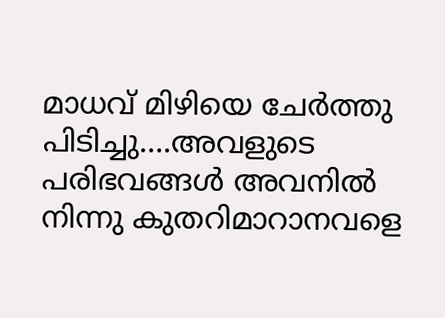മാധവ് മിഴിയെ ചേർത്തു പിടിച്ചു….അവളുടെ പരിഭവങ്ങൾ അവനിൽ നിന്നു കുതറിമാറാനവളെ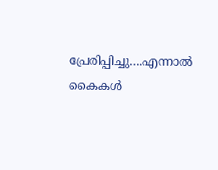പ്രേരിപ്പിച്ചു….എന്നാൽ കൈകൾ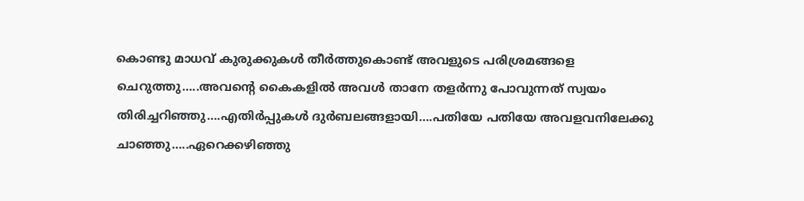കൊണ്ടു മാധവ് കുരുക്കുകൾ തീർത്തുകൊണ്ട് അവളുടെ പരിശ്രമങ്ങളെ ചെറുത്തു…..അവന്റെ കൈകളിൽ അവൾ താനേ തളർന്നു പോവുന്നത് സ്വയം തിരിച്ചറിഞ്ഞു….എതിർപ്പുകൾ ദുർബലങ്ങളായി….പതിയേ പതിയേ അവളവനിലേക്കു ചാഞ്ഞു…..ഏറെക്കഴിഞ്ഞു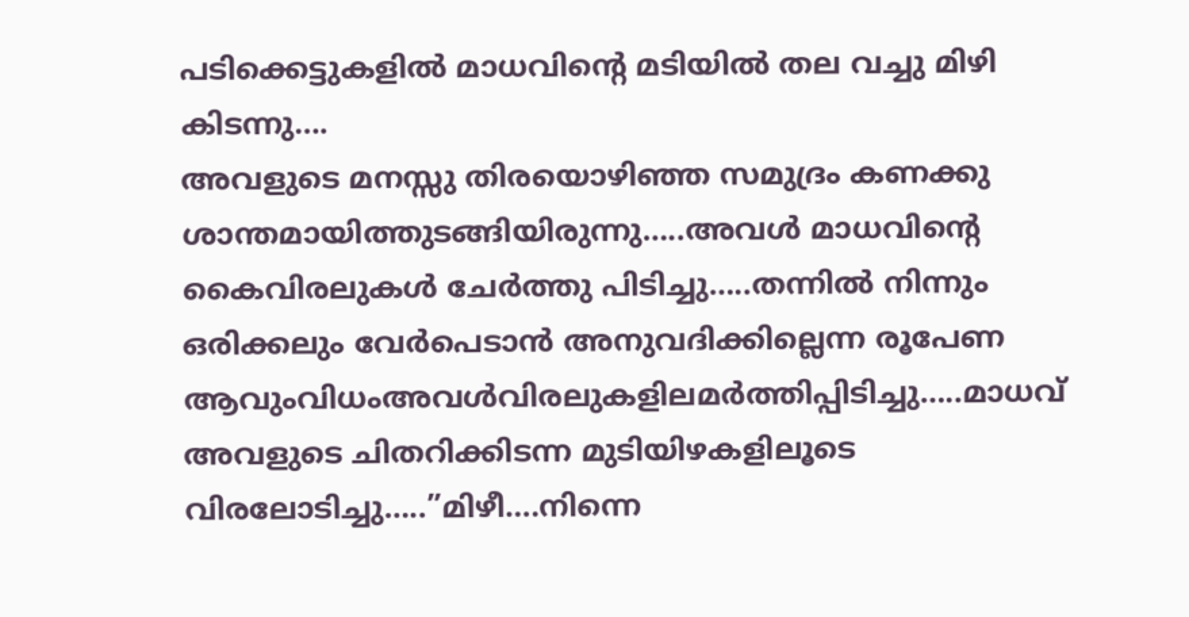പടിക്കെട്ടുകളിൽ മാധവിന്റെ മടിയിൽ തല വച്ചു മിഴി കിടന്നു….
അവളുടെ മനസ്സു തിരയൊഴിഞ്ഞ സമുദ്രം കണക്കു ശാന്തമായിത്തുടങ്ങിയിരുന്നു…..അവൾ മാധവിന്റെ കൈവിരലുകൾ ചേർത്തു പിടിച്ചു…..തന്നിൽ നിന്നും ഒരിക്കലും വേർപെടാൻ അനുവദിക്കില്ലെന്ന രൂപേണ ആവുംവിധംഅവൾവിരലുകളിലമർത്തിപ്പിടിച്ചു…..മാധവ് അവളുടെ ചിതറിക്കിടന്ന മുടിയിഴകളിലൂടെ വിരലോടിച്ചു…..”മിഴീ….നിന്നെ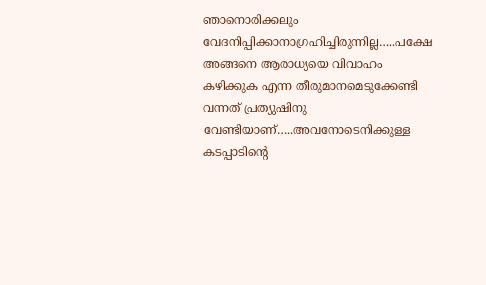ഞാനൊരിക്കലും വേദനിപ്പിക്കാനാഗ്രഹിച്ചിരുന്നില്ല…..പക്ഷേ അങ്ങനെ ആരാധ്യയെ വിവാഹം കഴിക്കുക എന്ന തീരുമാനമെടുക്കേണ്ടി വന്നത് പ്രത്യുഷിനു വേണ്ടിയാണ്…..അവനോടെനിക്കുള്ള കടപ്പാടിന്റെ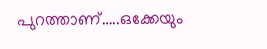പുറത്താണ്…..ഒക്കേയും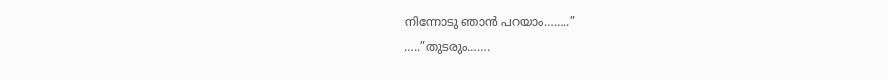നിന്നോടു ഞാൻ പറയാം……..”
…..”തുടരും…….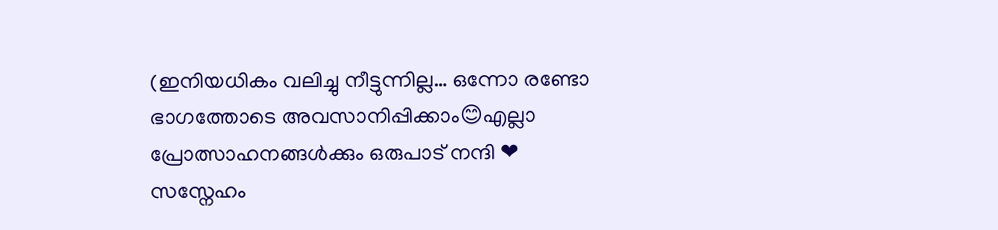(ഇനിയധികം വലിച്ചു നീട്ടുന്നില്ല… ഒന്നോ രണ്ടോ ഭാഗത്തോടെ അവസാനിപ്പിക്കാം😊എല്ലാ പ്രോത്സാഹനങ്ങൾക്കും ഒരുപാട് നന്ദി ❤
സസ്നേഹം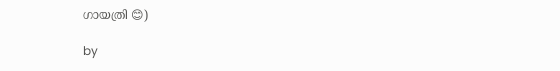ഗായത്രി 😊)

by